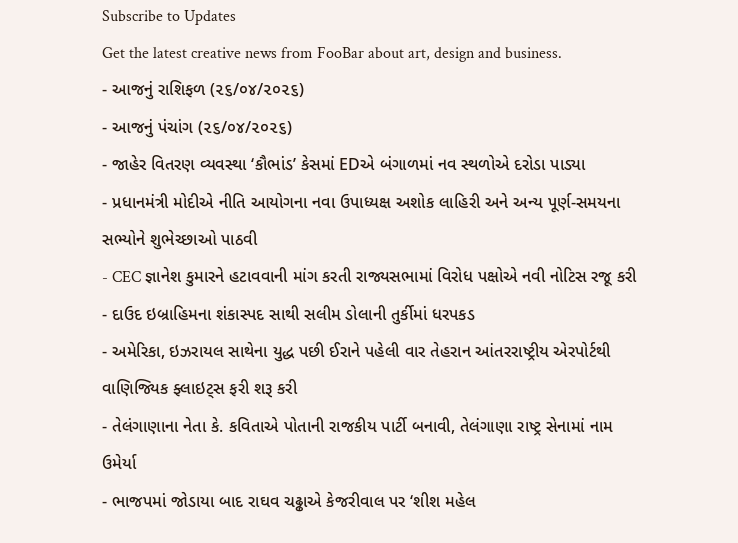Subscribe to Updates
Get the latest creative news from FooBar about art, design and business.
- આજનું રાશિફળ (૨૬/૦૪/૨૦૨૬)
- આજનું પંચાંગ (૨૬/૦૪/૨૦૨૬)
- જાહેર વિતરણ વ્યવસ્થા ‘કૌભાંડ’ કેસમાં EDએ બંગાળમાં નવ સ્થળોએ દરોડા પાડ્યા
- પ્રધાનમંત્રી મોદીએ નીતિ આયોગના નવા ઉપાધ્યક્ષ અશોક લાહિરી અને અન્ય પૂર્ણ-સમયના સભ્યોને શુભેચ્છાઓ પાઠવી
- CEC જ્ઞાનેશ કુમારને હટાવવાની માંગ કરતી રાજ્યસભામાં વિરોધ પક્ષોએ નવી નોટિસ રજૂ કરી
- દાઉદ ઇબ્રાહિમના શંકાસ્પદ સાથી સલીમ ડોલાની તુર્કીમાં ધરપકડ
- અમેરિકા, ઇઝરાયલ સાથેના યુદ્ધ પછી ઈરાને પહેલી વાર તેહરાન આંતરરાષ્ટ્રીય એરપોર્ટથી વાણિજ્યિક ફ્લાઇટ્સ ફરી શરૂ કરી
- તેલંગાણાના નેતા કે. કવિતાએ પોતાની રાજકીય પાર્ટી બનાવી, તેલંગાણા રાષ્ટ્ર સેનામાં નામ ઉમેર્યા
- ભાજપમાં જોડાયા બાદ રાઘવ ચઢ્ઢાએ કેજરીવાલ પર ‘શીશ મહેલ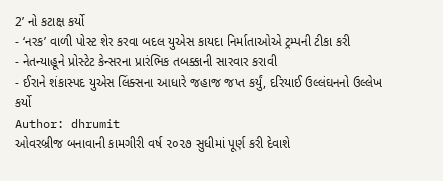2’ નો કટાક્ષ કર્યો
- ‘નરક’ વાળી પોસ્ટ શેર કરવા બદલ યુએસ કાયદા નિર્માતાઓએ ટ્રમ્પની ટીકા કરી
- નેતન્યાહૂને પ્રોસ્ટેટ કેન્સરના પ્રારંભિક તબક્કાની સારવાર કરાવી
- ઈરાને શંકાસ્પદ યુએસ લિંક્સના આધારે જહાજ જપ્ત કર્યું, દરિયાઈ ઉલ્લંઘનનો ઉલ્લેખ કર્યો
Author: dhrumit
ઓવરબ્રીજ બનાવાની કામગીરી વર્ષ ૨૦૨૭ સુધીમાં પૂર્ણ કરી દેવાશે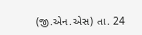(જી.એન.એસ) તા. 24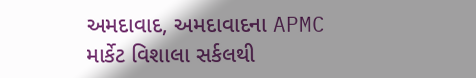અમદાવાદ, અમદાવાદના APMC માર્કેટ વિશાલા સર્કલથી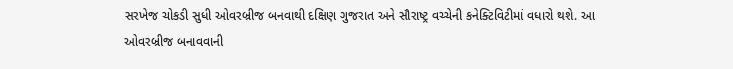સરખેજ ચોકડી સુધી ઓવરબ્રીજ બનવાથી દક્ષિણ ગુજરાત અને સૌરાષ્ટ્ર વચ્ચેની કનેક્ટિવિટીમાં વધારો થશે. આ ઓવરબ્રીજ બનાવવાની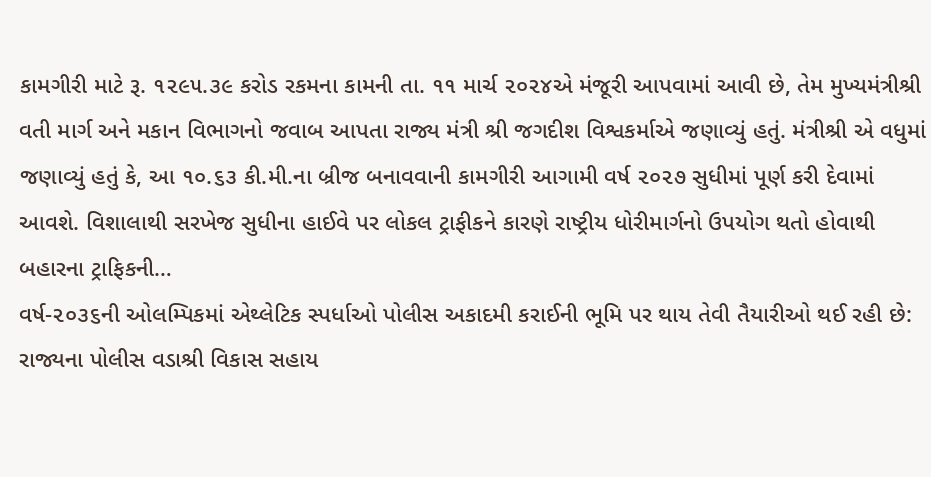કામગીરી માટે રૂ. ૧૨૯૫.૩૯ કરોડ રકમના કામની તા. ૧૧ માર્ચ ૨૦૨૪એ મંજૂરી આપવામાં આવી છે, તેમ મુખ્યમંત્રીશ્રી વતી માર્ગ અને મકાન વિભાગનો જવાબ આપતા રાજ્ય મંત્રી શ્રી જગદીશ વિશ્વકર્માએ જણાવ્યું હતું. મંત્રીશ્રી એ વધુમાં જણાવ્યું હતું કે, આ ૧૦.૬૩ કી.મી.ના બ્રીજ બનાવવાની કામગીરી આગામી વર્ષ ૨૦૨૭ સુધીમાં પૂર્ણ કરી દેવામાં આવશે. વિશાલાથી સરખેજ સુધીના હાઈવે પર લોકલ ટ્રાફીકને કારણે રાષ્ટ્રીય ધોરીમાર્ગનો ઉપયોગ થતો હોવાથી બહારના ટ્રાફિકની…
વર્ષ-૨૦૩૬ની ઓલમ્પિકમાં એથ્લેટિક સ્પર્ધાઓ પોલીસ અકાદમી કરાઈની ભૂમિ પર થાય તેવી તૈયારીઓ થઈ રહી છે: રાજ્યના પોલીસ વડાશ્રી વિકાસ સહાય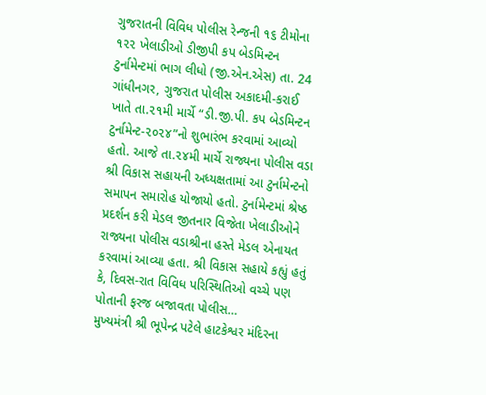ગુજરાતની વિવિધ પોલીસ રેન્જની ૧૬ ટીમોના ૧૨૨ ખેલાડીઓ ડીજીપી કપ બેડમિન્ટન ટુર્નામેન્ટમાં ભાગ લીધો (જી.એન.એસ) તા. 24 ગાંધીનગર, ગુજરાત પોલીસ અકાદમી-કરાઈ ખાતે તા.૨૧મી માર્ચે “ડી.જી.પી. કપ બેડમિન્ટન ટુર્નામેન્ટ-૨૦૨૪”નો શુભારંભ કરવામાં આવ્યો હતો. આજે તા.૨૪મી માર્ચે રાજ્યના પોલીસ વડા શ્રી વિકાસ સહાયની અધ્યક્ષતામાં આ ટુર્નામેન્ટનો સમાપન સમારોહ યોજાયો હતો. ટુર્નામેન્ટમાં શ્રેષ્ઠ પ્રદર્શન કરી મેડલ જીતનાર વિજેતા ખેલાડીઓને રાજ્યના પોલીસ વડાશ્રીના હસ્તે મેડલ એનાયત કરવામાં આવ્યા હતા. શ્રી વિકાસ સહાયે કહ્યું હતું કે, દિવસ-રાત વિવિધ પરિસ્થિતિઓ વચ્ચે પણ પોતાની ફરજ બજાવતા પોલીસ…
મુખ્યમંત્રી શ્રી ભૂપેન્દ્ર પટેલે હાટકેશ્વર મંદિરના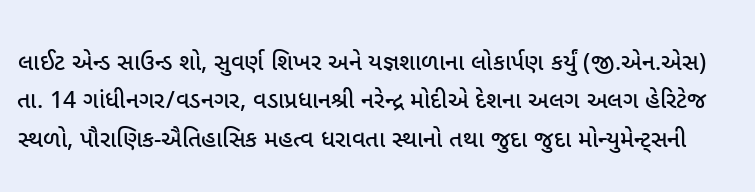લાઈટ એન્ડ સાઉન્ડ શો, સુવર્ણ શિખર અને યજ્ઞશાળાના લોકાર્પણ કર્યું (જી.એન.એસ) તા. 14 ગાંધીનગર/વડનગર, વડાપ્રધાનશ્રી નરેન્દ્ર મોદીએ દેશના અલગ અલગ હેરિટેજ સ્થળો, પૌરાણિક-ઐતિહાસિક મહત્વ ધરાવતા સ્થાનો તથા જુદા જુદા મોન્યુમેન્ટ્સની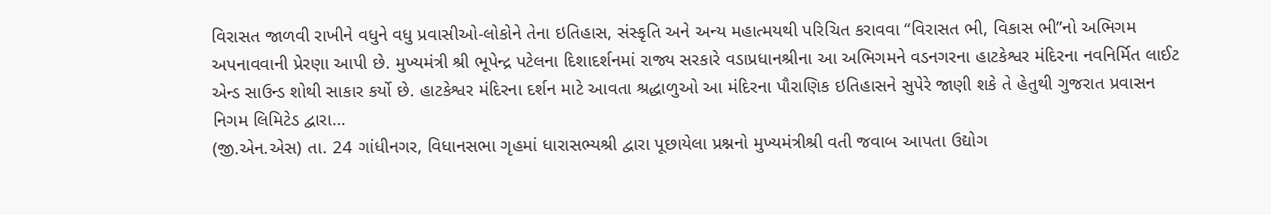વિરાસત જાળવી રાખીને વધુને વધુ પ્રવાસીઓ-લોકોને તેના ઇતિહાસ, સંસ્કૃતિ અને અન્ય મહાત્મયથી પરિચિત કરાવવા “વિરાસત ભી, વિકાસ ભી”નો અભિગમ અપનાવવાની પ્રેરણા આપી છે. મુખ્યમંત્રી શ્રી ભૂપેન્દ્ર પટેલના દિશાદર્શનમાં રાજ્ય સરકારે વડાપ્રધાનશ્રીના આ અભિગમને વડનગરના હાટકેશ્વર મંદિરના નવનિર્મિત લાઈટ એન્ડ સાઉન્ડ શોથી સાકાર કર્યો છે. હાટકેશ્વર મંદિરના દર્શન માટે આવતા શ્રદ્ધાળુઓ આ મંદિરના પૌરાણિક ઇતિહાસને સુપેરે જાણી શકે તે હેતુથી ગુજરાત પ્રવાસન નિગમ લિમિટેડ દ્વારા…
(જી.એન.એસ) તા. 24 ગાંધીનગર, વિધાનસભા ગૃહમાં ધારાસભ્યશ્રી દ્વારા પૂછાયેલા પ્રશ્નનો મુખ્યમંત્રીશ્રી વતી જવાબ આપતા ઉદ્યોગ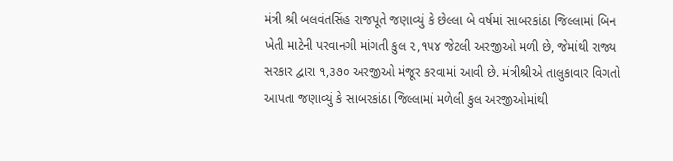મંત્રી શ્રી બલવંતસિંહ રાજપૂતે જણાવ્યું કે છેલ્લા બે વર્ષમાં સાબરકાંઠા જિલ્લામાં બિન ખેતી માટેની પરવાનગી માંગતી કુલ ૨,૧૫૪ જેટલી અરજીઓ મળી છે, જેમાંથી રાજ્ય સરકાર દ્વારા ૧,૩૭૦ અરજીઓ મંજૂર કરવામાં આવી છે. મંત્રીશ્રીએ તાલુકાવાર વિગતો આપતા જણાવ્યું કે સાબરકાંઠા જિલ્લામાં મળેલી કુલ અરજીઓમાંથી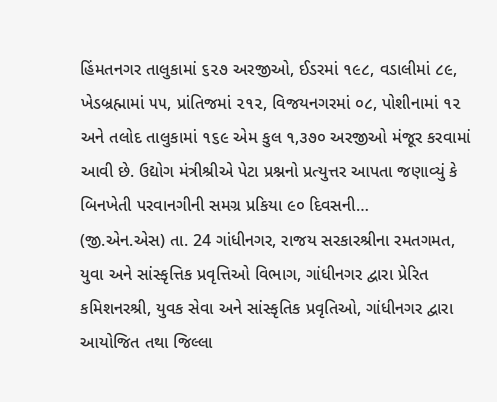હિંમતનગર તાલુકામાં ૬૨૭ અરજીઓ, ઈડરમાં ૧૯૮, વડાલીમાં ૮૯, ખેડબ્રહ્મામાં ૫૫, પ્રાંતિજમાં ૨૧૨, વિજયનગરમાં ૦૮, પોશીનામાં ૧૨ અને તલોદ તાલુકામાં ૧૬૯ એમ કુલ ૧,૩૭૦ અરજીઓ મંજૂર કરવામાં આવી છે. ઉદ્યોગ મંત્રીશ્રીએ પેટા પ્રશ્નનો પ્રત્યુત્તર આપતા જણાવ્યું કે બિનખેતી પરવાનગીની સમગ્ર પ્રકિયા ૯૦ દિવસની…
(જી.એન.એસ) તા. 24 ગાંધીનગર, રાજય સરકારશ્રીના રમતગમત, યુવા અને સાંસ્કૃત્તિક પ્રવૃત્તિઓ વિભાગ, ગાંધીનગર દ્વારા પ્રેરિત કમિશનરશ્રી, યુવક સેવા અને સાંસ્કૃતિક પ્રવૃતિઓ, ગાંધીનગર દ્વારા આયોજિત તથા જિલ્લા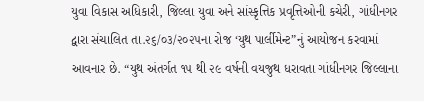યુવા વિકાસ અધિકારી, જિલ્લા યુવા અને સાંસ્કૃત્તિક પ્રવૃત્તિઓની કચેરી, ગાંધીનગર દ્વારા સંચાલિત તા.૨૬/૦૩/૨૦૨૫ના રોજ ‘યુથ પાર્લીમેન્ટ”નું આયોજન કરવામાં આવનાર છે. “યુથ અંતર્ગત ૧૫ થી ૨૯ વર્ષની વયજુથ ધરાવતા ગાંધીનગર જિલ્લાના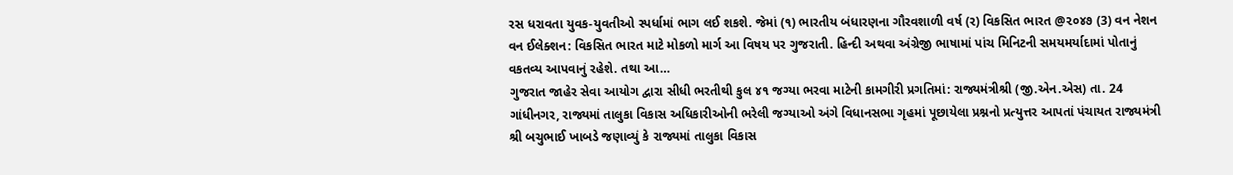રસ ધરાવતા યુવક-યુવતીઓ સ્પર્ધામાં ભાગ લઈ શકશે. જેમાં (૧) ભારતીય બંધારણના ગૌરવશાળી વર્ષ (ર) વિકસિત ભારત @૨૦૪૭ (3) વન નેશન વન ઈલેક્શન: વિકસિત ભારત માટે મોકળો માર્ગ આ વિષય પર ગુજરાતી. હિન્દી અથવા અંગ્રેજી ભાષામાં પાંચ મિનિટની સમયમર્યાદામાં પોતાનું વકતવ્ય આપવાનું રહેશે. તથા આ…
ગુજરાત જાહેર સેવા આયોગ દ્વારા સીધી ભરતીથી કુલ ૪૧ જગ્યા ભરવા માટેની કામગીરી પ્રગતિમાં: રાજ્યમંત્રીશ્રી (જી.એન.એસ) તા. 24 ગાંધીનગર, રાજ્યમાં તાલુકા વિકાસ અધિકારીઓની ભરેલી જગ્યાઓ અંગે વિધાનસભા ગૃહમાં પૂછાયેલા પ્રશ્નનો પ્રત્યુત્તર આપતાં પંચાયત રાજ્યમંત્રી શ્રી બચુભાઈ ખાબડે જણાવ્યું કે રાજ્યમાં તાલુકા વિકાસ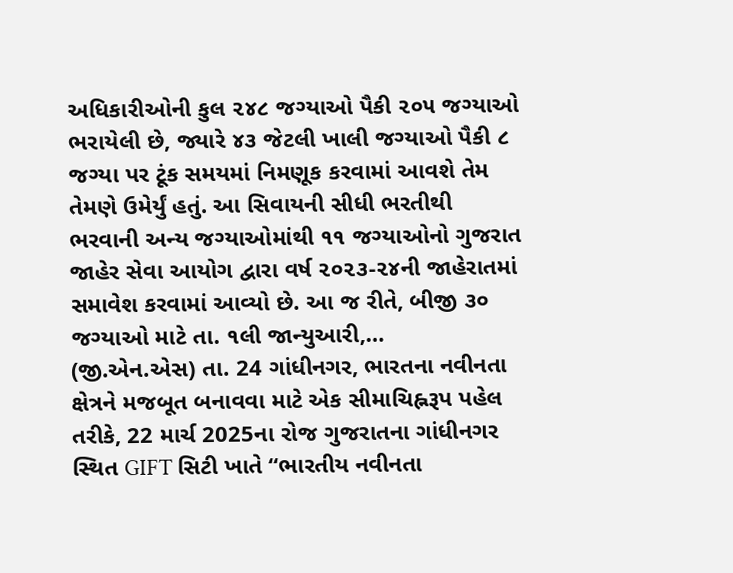અધિકારીઓની કુલ ૨૪૮ જગ્યાઓ પૈકી ૨૦૫ જગ્યાઓ ભરાયેલી છે, જ્યારે ૪૩ જેટલી ખાલી જગ્યાઓ પૈકી ૮ જગ્યા પર ટૂંક સમયમાં નિમણૂક કરવામાં આવશે તેમ તેમણે ઉમેર્યું હતું. આ સિવાયની સીધી ભરતીથી ભરવાની અન્ય જગ્યાઓમાંથી ૧૧ જગ્યાઓનો ગુજરાત જાહેર સેવા આયોગ દ્વારા વર્ષ ૨૦૨૩-૨૪ની જાહેરાતમાં સમાવેશ કરવામાં આવ્યો છે. આ જ રીતે, બીજી ૩૦ જગ્યાઓ માટે તા. ૧લી જાન્યુઆરી,…
(જી.એન.એસ) તા. 24 ગાંધીનગર, ભારતના નવીનતા ક્ષેત્રને મજબૂત બનાવવા માટે એક સીમાચિહ્નરૂપ પહેલ તરીકે, 22 માર્ચ 2025ના રોજ ગુજરાતના ગાંધીનગર સ્થિત GIFT સિટી ખાતે “ભારતીય નવીનતા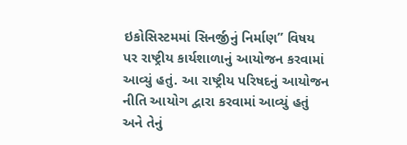ઇકોસિસ્ટમમાં સિનર્જીનું નિર્માણ” વિષય પર રાષ્ટ્રીય કાર્યશાળાનું આયોજન કરવામાં આવ્યું હતું. આ રાષ્ટ્રીય પરિષદનું આયોજન નીતિ આયોગ દ્વારા કરવામાં આવ્યું હતું અને તેનું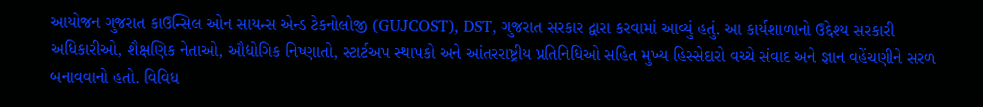આયોજન ગુજરાત કાઉન્સિલ ઓન સાયન્સ એન્ડ ટેકનોલોજી (GUJCOST), DST, ગુજરાત સરકાર દ્વારા કરવામાં આવ્યું હતું. આ કાર્યશાળાનો ઉદ્દેશ્ય સરકારી અધિકારીઓ, શૈક્ષણિક નેતાઓ, ઔદ્યોગિક નિષ્ણાતો, સ્ટાર્ટઅપ સ્થાપકો અને આંતરરાષ્ટ્રીય પ્રતિનિધિઓ સહિત મુખ્ય હિસ્સેદારો વચ્ચે સંવાદ અને જ્ઞાન વહેંચણીને સરળ બનાવવાનો હતો. વિવિધ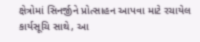ક્ષેત્રોમાં સિનર્જીને પ્રોત્સાહન આપવા માટે રચાયેલ કાર્યસૂચિ સાથે, આ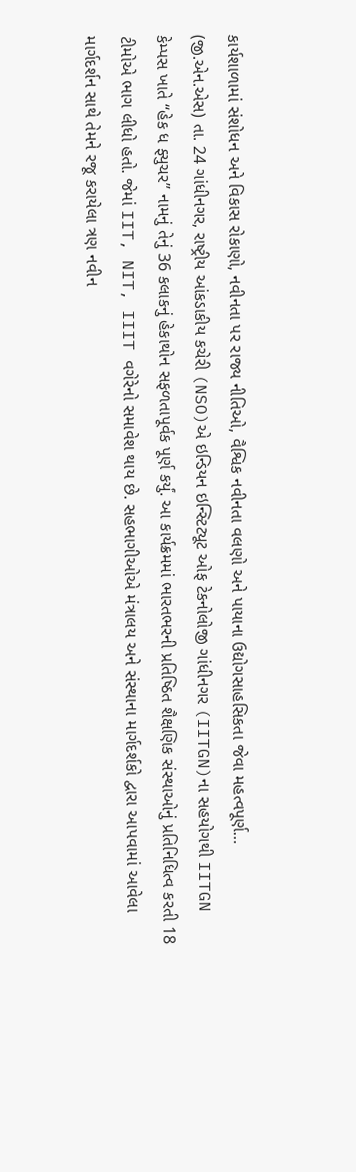કાર્યશાળામાં સંશોધન અને વિકાસ રોકાણો, નવીનતા પર રાજ્ય નીતિઓ, વૈશ્વિક નવીનતા વલણો અને પાયાના ઉદ્યોગસાહસિકતા જેવા મહત્વપૂર્ણ…
(જી.એન.એસ) તા. 24 ગાંધીનગર, રાષ્ટ્રીય આંકડાકીય કચેરી (NSO)એ ઇન્ડિયન ઇન્સ્ટિટ્યૂટ ઓફ ટેકનોલોજી ગાંધીનગર (IITGN)ના સહયોગથી IITGN કેમ્પસ ખાતે “હેક ધ ફ્યુચર” નામનું તેનું 36 કલાકનું હેકાથોન સફળતાપૂર્વક પૂર્ણ કર્યું. આ કાર્યક્રમમાં ભારતભરની પ્રતિષ્ઠિત શૈક્ષણિક સંસ્થાઓનું પ્રતિનિધિત્વ કરતી 18 ટીમોએ ભાગ લીધો હતો. જેમાં IIT, NIT, IIIT વગેરેનો સમાવેશ થાય છે. સહભાગીઓએ મંત્રાલય અને સંસ્થાના માર્ગદર્શકો દ્વારા આપવામાં આવેલા માર્ગદર્શન સાથે તેમને રજૂ કરાયેલા ત્રણ નવીન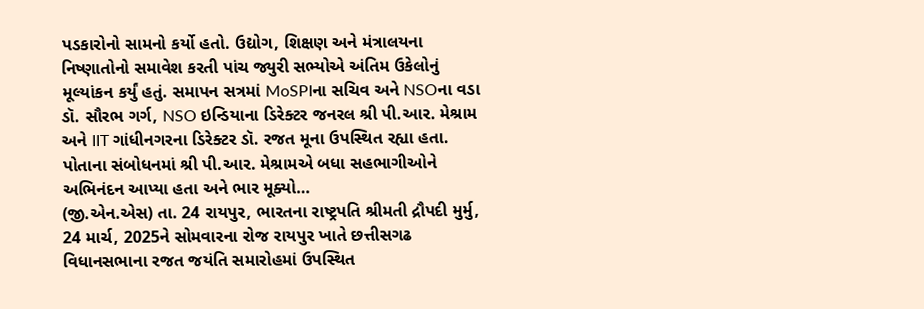પડકારોનો સામનો કર્યો હતો. ઉદ્યોગ, શિક્ષણ અને મંત્રાલયના નિષ્ણાતોનો સમાવેશ કરતી પાંચ જ્યુરી સભ્યોએ અંતિમ ઉકેલોનું મૂલ્યાંકન કર્યું હતું. સમાપન સત્રમાં MoSPIના સચિવ અને NSOના વડા ડૉ. સૌરભ ગર્ગ, NSO ઇન્ડિયાના ડિરેક્ટર જનરલ શ્રી પી.આર. મેશ્રામ અને IIT ગાંધીનગરના ડિરેક્ટર ડૉ. રજત મૂના ઉપસ્થિત રહ્યા હતા. પોતાના સંબોધનમાં શ્રી પી.આર. મેશ્રામએ બધા સહભાગીઓને અભિનંદન આપ્યા હતા અને ભાર મૂક્યો…
(જી.એન.એસ) તા. 24 રાયપુર, ભારતના રાષ્ટ્રપતિ શ્રીમતી દ્રૌપદી મુર્મુ, 24 માર્ચ, 2025ને સોમવારના રોજ રાયપુર ખાતે છત્તીસગઢ વિધાનસભાના રજત જયંતિ સમારોહમાં ઉપસ્થિત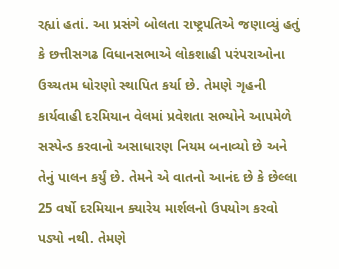રહ્યાં હતાં. આ પ્રસંગે બોલતા રાષ્ટ્રપતિએ જણાવ્યું હતું કે છત્તીસગઢ વિધાનસભાએ લોકશાહી પરંપરાઓના ઉચ્ચતમ ધોરણો સ્થાપિત કર્યા છે. તેમણે ગૃહની કાર્યવાહી દરમિયાન વેલમાં પ્રવેશતા સભ્યોને આપમેળે સસ્પેન્ડ કરવાનો અસાધારણ નિયમ બનાવ્યો છે અને તેનું પાલન કર્યું છે. તેમને એ વાતનો આનંદ છે કે છેલ્લા 25 વર્ષો દરમિયાન ક્યારેય માર્શલનો ઉપયોગ કરવો પડ્યો નથી. તેમણે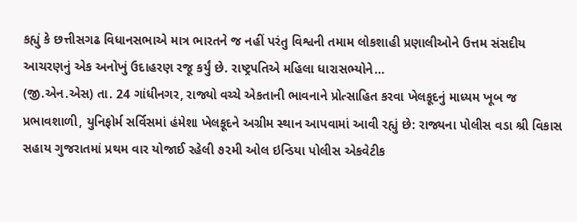કહ્યું કે છત્તીસગઢ વિધાનસભાએ માત્ર ભારતને જ નહીં પરંતુ વિશ્વની તમામ લોકશાહી પ્રણાલીઓને ઉત્તમ સંસદીય આચરણનું એક અનોખું ઉદાહરણ રજૂ કર્યું છે. રાષ્ટ્રપતિએ મહિલા ધારાસભ્યોને…
(જી.એન.એસ) તા. 24 ગાંધીનગર, રાજ્યો વચ્ચે એકતાની ભાવનાને પ્રોત્સાહિત કરવા ખેલકૂદનું માધ્યમ ખૂબ જ પ્રભાવશાળી, યુનિફોર્મ સર્વિસમાં હંમેશા ખેલકૂદને અગ્રીમ સ્થાન આપવામાં આવી રહ્યું છે: રાજ્યના પોલીસ વડા શ્રી વિકાસ સહાય ગુજરાતમાં પ્રથમ વાર યોજાઈ રહેલી ૭૨મી ઓલ ઇન્ડિયા પોલીસ એકવેટીક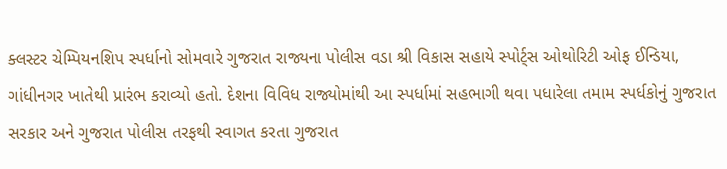ક્લસ્ટર ચેમ્પિયનશિપ સ્પર્ધાનો સોમવારે ગુજરાત રાજ્યના પોલીસ વડા શ્રી વિકાસ સહાયે સ્પોર્ટ્સ ઓથોરિટી ઓફ ઈન્ડિયા, ગાંધીનગર ખાતેથી પ્રારંભ કરાવ્યો હતો. દેશના વિવિધ રાજ્યોમાંથી આ સ્પર્ધામાં સહભાગી થવા પધારેલા તમામ સ્પર્ધકોનું ગુજરાત સરકાર અને ગુજરાત પોલીસ તરફથી સ્વાગત કરતા ગુજરાત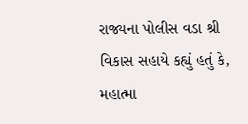રાજ્યના પોલીસ વડા શ્રી વિકાસ સહાયે કહ્યું હતું કે, મહાત્મા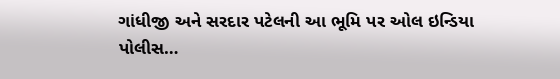ગાંધીજી અને સરદાર પટેલની આ ભૂમિ પર ઓલ ઇન્ડિયા પોલીસ…